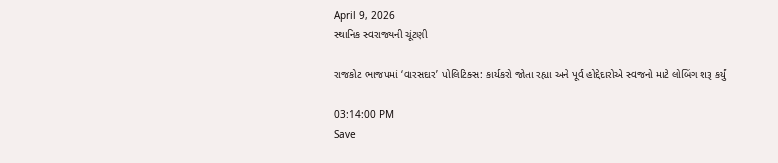April 9, 2026
સ્થાનિક સ્વરાજ્યની ચૂંટણી

રાજકોટ ભાજપમાં ‘વારસદાર’ પોલિટિક્સ: કાર્યકરો જોતા રહ્યા અને પૂર્વ હોદ્દેદારોએ સ્વજનો માટે લોબિંગ શરૂ કર્યું

03:14:00 PM
Save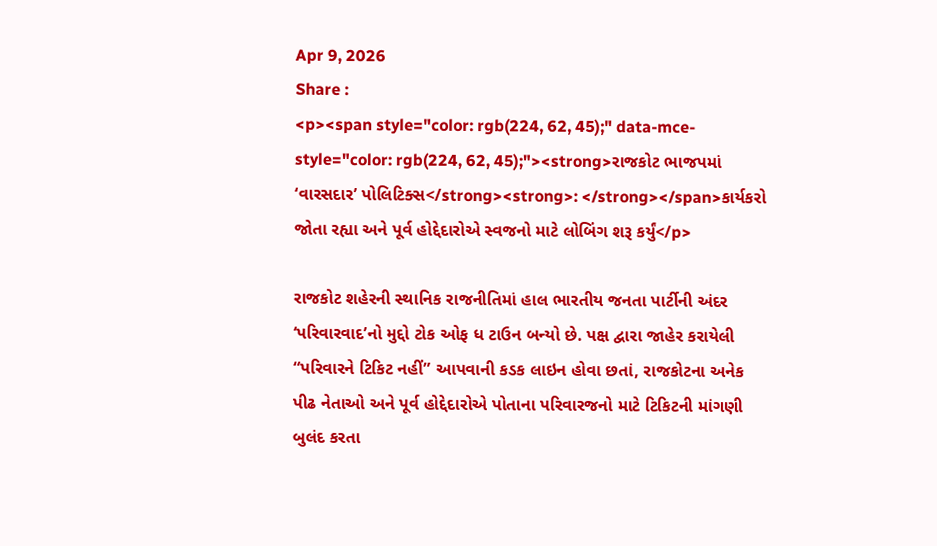Apr 9, 2026
Share :
<p><span style="color: rgb(224, 62, 45);" data-mce-style="color: rgb(224, 62, 45);"><strong>રાજકોટ ભાજપમાં ‘વારસદાર’ પોલિટિક્સ</strong><strong>: </strong></span>કાર્યકરો જોતા રહ્યા અને પૂર્વ હોદ્દેદારોએ સ્વજનો માટે લોબિંગ શરૂ કર્યું</p>

રાજકોટ શહેરની સ્થાનિક રાજનીતિમાં હાલ ભારતીય જનતા પાર્ટીની અંદર ‘પરિવારવાદ’નો મુદ્દો ટોક ઓફ ધ ટાઉન બન્યો છે. પક્ષ દ્વારા જાહેર કરાયેલી “પરિવારને ટિકિટ નહીં” આપવાની કડક લાઇન હોવા છતાં, રાજકોટના અનેક પીઢ નેતાઓ અને પૂર્વ હોદ્દેદારોએ પોતાના પરિવારજનો માટે ટિકિટની માંગણી બુલંદ કરતા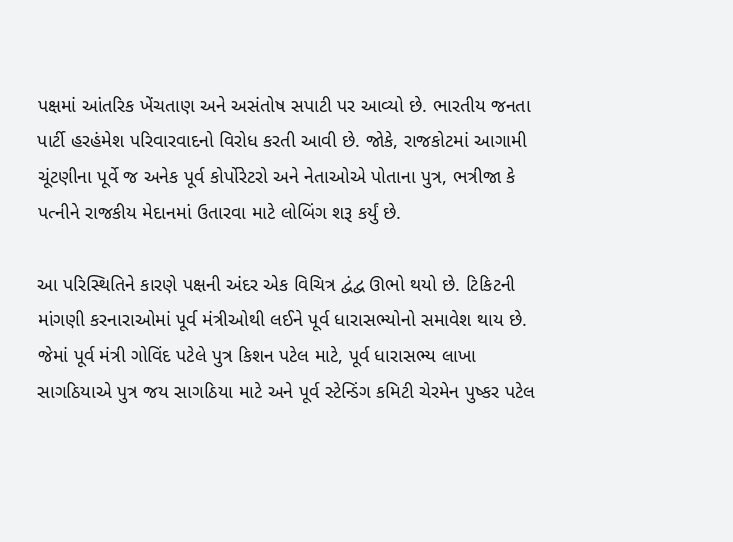પક્ષમાં આંતરિક ખેંચતાણ અને અસંતોષ સપાટી પર આવ્યો છે. ભારતીય જનતા પાર્ટી હરહંમેશ પરિવારવાદનો વિરોધ કરતી આવી છે. જોકે, રાજકોટમાં આગામી ચૂંટણીના પૂર્વે જ અનેક પૂર્વ કોર્પોરેટરો અને નેતાઓએ પોતાના પુત્ર, ભત્રીજા કે પત્નીને રાજકીય મેદાનમાં ઉતારવા માટે લોબિંગ શરૂ કર્યું છે.

આ પરિસ્થિતિને કારણે પક્ષની અંદર એક વિચિત્ર દ્વંદ્વ ઊભો થયો છે. ટિકિટની માંગણી કરનારાઓમાં પૂર્વ મંત્રીઓથી લઈને પૂર્વ ધારાસભ્યોનો સમાવેશ થાય છે. જેમાં પૂર્વ મંત્રી ગોવિંદ પટેલે પુત્ર કિશન પટેલ માટે, પૂર્વ ધારાસભ્ય લાખા સાગઠિયાએ પુત્ર જય સાગઠિયા માટે અને પૂર્વ સ્ટેન્ડિંગ કમિટી ચેરમેન પુષ્કર પટેલ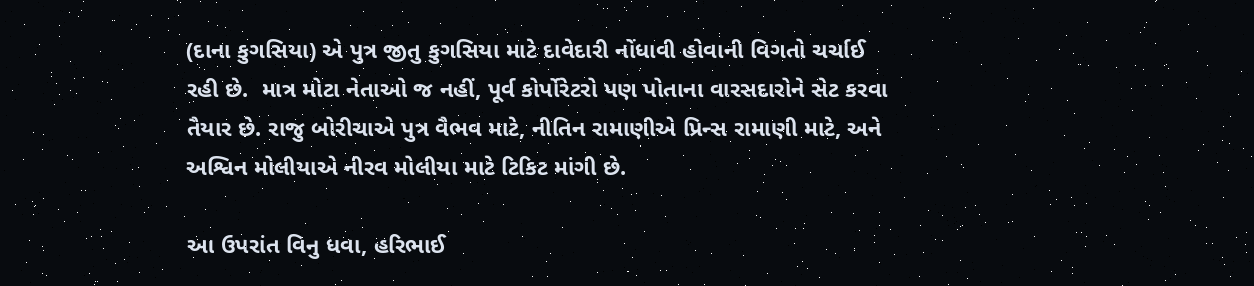(દાના કુગસિયા) એ પુત્ર જીતુ કુગસિયા માટે દાવેદારી નોંધાવી હોવાની વિગતો ચર્ચાઈ રહી છે.  માત્ર મોટા નેતાઓ જ નહીં, પૂર્વ કોર્પોરેટરો પણ પોતાના વારસદારોને સેટ કરવા તૈયાર છે. રાજુ બોરીચાએ પુત્ર વૈભવ માટે, નીતિન રામાણીએ પ્રિન્સ રામાણી માટે, અને અશ્વિન મોલીયાએ નીરવ મોલીયા માટે ટિકિટ માંગી છે.

આ ઉપરાંત વિનુ ધવા, હરિભાઈ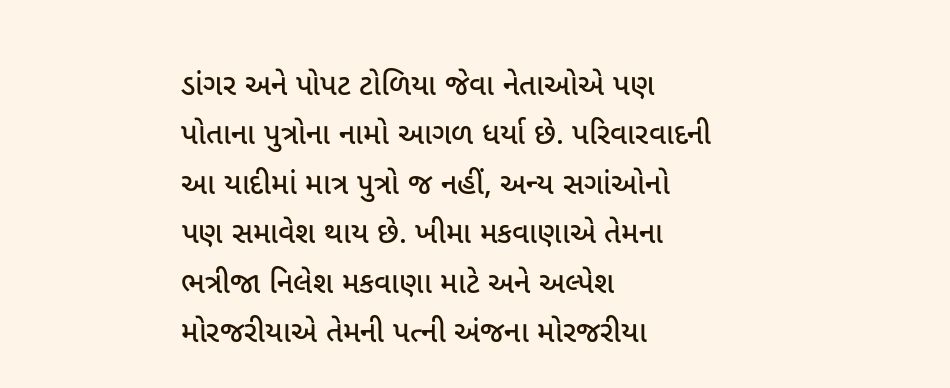ડાંગર અને પોપટ ટોળિયા જેવા નેતાઓએ પણ પોતાના પુત્રોના નામો આગળ ધર્યા છે. પરિવારવાદની આ યાદીમાં માત્ર પુત્રો જ નહીં, અન્ય સગાંઓનો પણ સમાવેશ થાય છે. ખીમા મકવાણાએ તેમના ભત્રીજા નિલેશ મકવાણા માટે અને અલ્પેશ મોરજરીયાએ તેમની પત્ની અંજના મોરજરીયા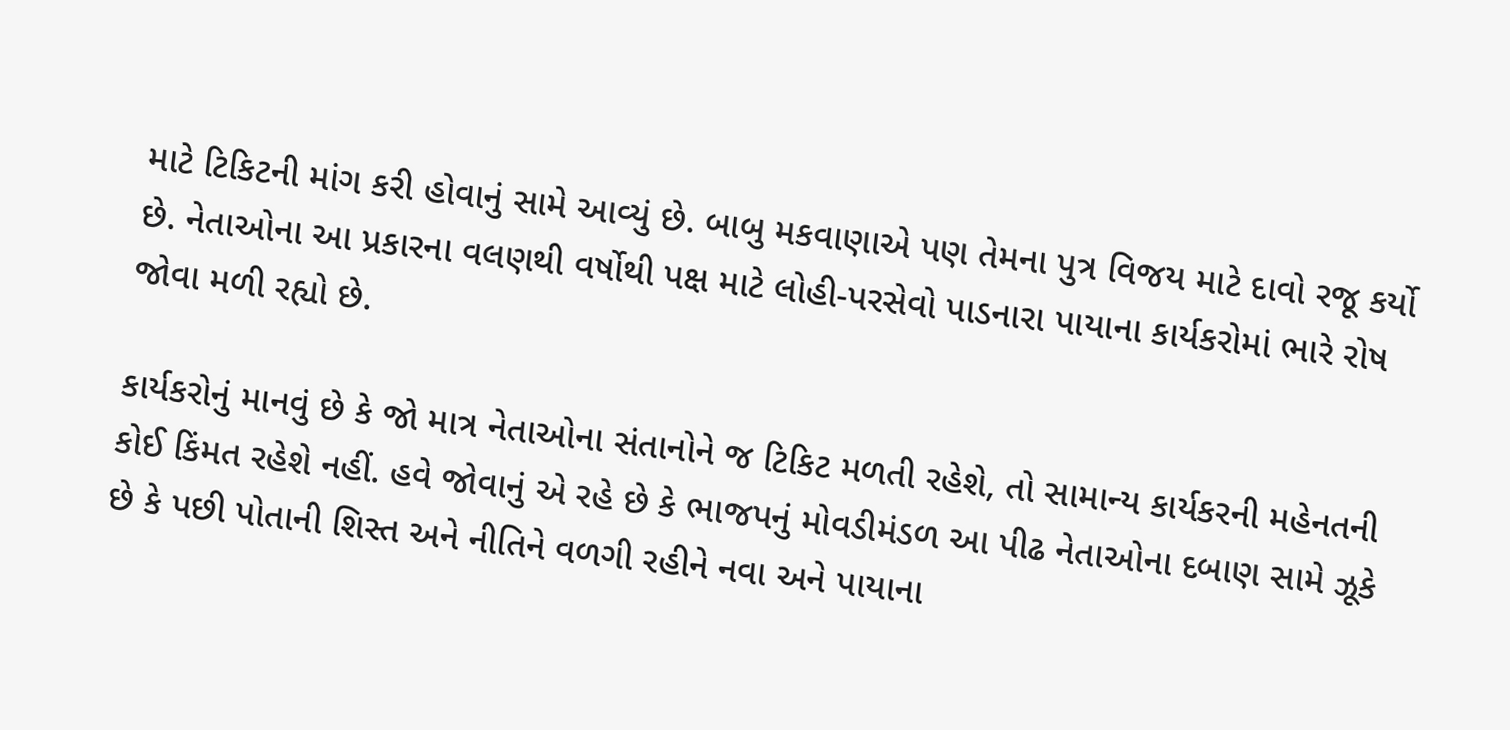માટે ટિકિટની માંગ કરી હોવાનું સામે આવ્યું છે. બાબુ મકવાણાએ પણ તેમના પુત્ર વિજય માટે દાવો રજૂ કર્યો છે. નેતાઓના આ પ્રકારના વલણથી વર્ષોથી પક્ષ માટે લોહી-પરસેવો પાડનારા પાયાના કાર્યકરોમાં ભારે રોષ જોવા મળી રહ્યો છે.

કાર્યકરોનું માનવું છે કે જો માત્ર નેતાઓના સંતાનોને જ ટિકિટ મળતી રહેશે, તો સામાન્ય કાર્યકરની મહેનતની કોઈ કિંમત રહેશે નહીં. હવે જોવાનું એ રહે છે કે ભાજપનું મોવડીમંડળ આ પીઢ નેતાઓના દબાણ સામે ઝૂકે છે કે પછી પોતાની શિસ્ત અને નીતિને વળગી રહીને નવા અને પાયાના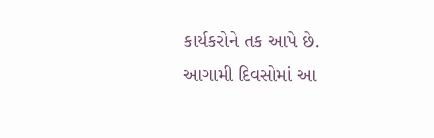કાર્યકરોને તક આપે છે. આગામી દિવસોમાં આ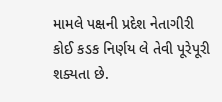મામલે પક્ષની પ્રદેશ નેતાગીરી કોઈ કડક નિર્ણય લે તેવી પૂરેપૂરી શક્યતા છે.